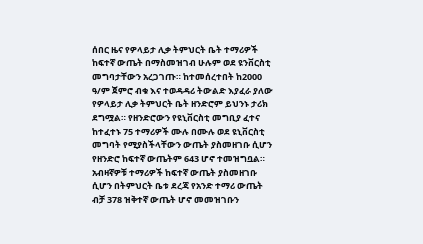ሰበር ዜና የዎላይታ ሊቃ ትምህርት ቤት ተማሪዎች ከፍተኛ ውጤት በማስመዝገብ ሁሉም ወደ ዩንቨርስቲ መግባታቸውን አረጋገጡ። ከተመሰረተበት ከ2000 ዓ/ም ጀምሮ ብቁ እና ተወዳዳሪ ትውልድ እያፈራ ያለው የዎላይታ ሊቃ ትምህርት ቤት ዘንድሮም ይህንኑ ታሪክ ደግሟል። የዘንድሮውን የዩኒቨርስቲ መግቢያ ፈተና ከተፈተኑ 75 ተማሪዎች ሙሉ በሙሉ ወደ ዩኒቨርስቲ መግባት የሚያስችላቸውን ውጤት ያስመዘገቡ ሲሆን የዘንድሮ ከፍተኛ ውጤትም 643 ሆኖ ተመዝግቧል። አብዛኛዎቹ ተማሪዎች ከፍተኛ ውጤት ያስመዘገቡ ሲሆን በትምህርት ቤቱ ደረጃ የአንድ ተማሪ ውጤት ብቻ 378 ዝቅተኛ ውጤት ሆኖ መመዝገቡን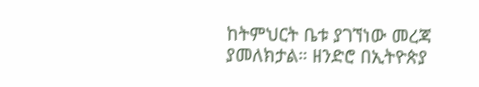ከትምህርት ቤቱ ያገኘነው መረጃ ያመለክታል። ዘንድሮ በኢትዮጵያ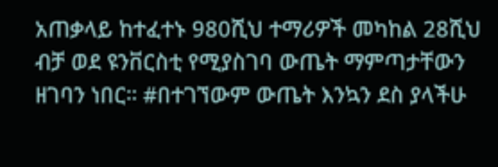አጠቃላይ ከተፈተኑ 980ሺህ ተማሪዎች መካከል 28ሺህ ብቻ ወደ ዩንቨርስቲ የሚያስገባ ውጤት ማምጣታቸውን ዘገባን ነበር። #በተገኘውም ውጤት እንኳን ደስ ያላችሁ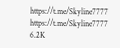https://t.me/Skyline7777 https://t.me/Skyline7777 6.2K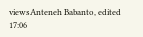viewsAnteneh Babanto, edited 17:06